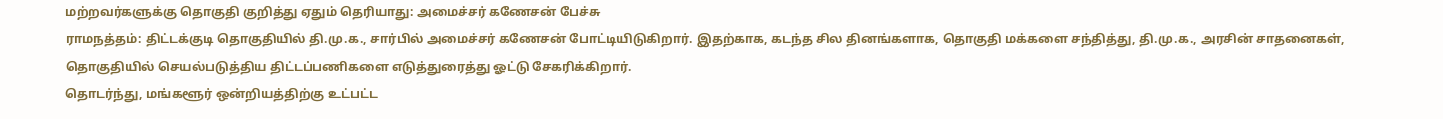மற்றவர்களுக்கு தொகுதி குறித்து ஏதும் தெரியாது: அமைச்சர் கணேசன் பேச்சு
ராமநத்தம்: திட்டக்குடி தொகுதியில் தி.மு.க., சார்பில் அமைச்சர் கணேசன் போட்டியிடுகிறார். இதற்காக, கடந்த சில தினங்களாக, தொகுதி மக்களை சந்தித்து, தி.மு.க., அரசின் சாதனைகள், தொகுதியில் செயல்படுத்திய திட்டப்பணிகளை எடுத்துரைத்து ஓட்டு சேகரிக்கிறார்.
தொடர்ந்து, மங்களூர் ஒன்றியத்திற்கு உட்பட்ட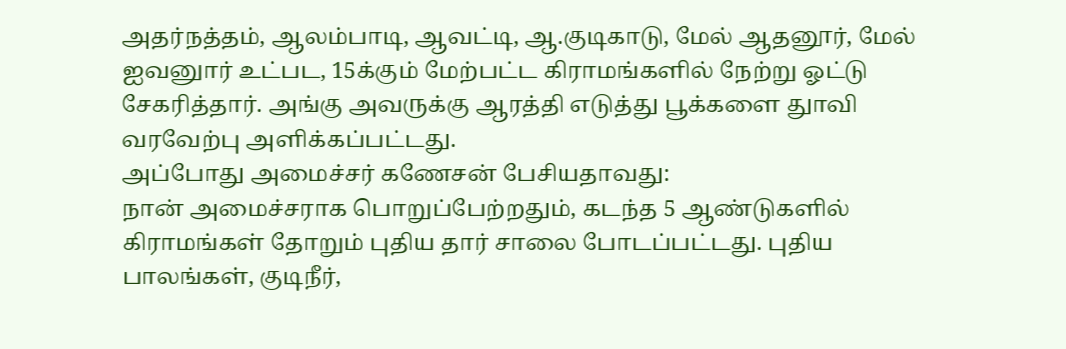அதர்நத்தம், ஆலம்பாடி, ஆவட்டி, ஆ.குடிகாடு, மேல் ஆதனூர், மேல் ஐவனுார் உட்பட, 15க்கும் மேற்பட்ட கிராமங்களில் நேற்று ஓட்டு சேகரித்தார். அங்கு அவருக்கு ஆரத்தி எடுத்து பூக்களை துாவி வரவேற்பு அளிக்கப்பட்டது.
அப்போது அமைச்சர் கணேசன் பேசியதாவது:
நான் அமைச்சராக பொறுப்பேற்றதும், கடந்த 5 ஆண்டுகளில் கிராமங்கள் தோறும் புதிய தார் சாலை போடப்பட்டது. புதிய பாலங்கள், குடிநீர்,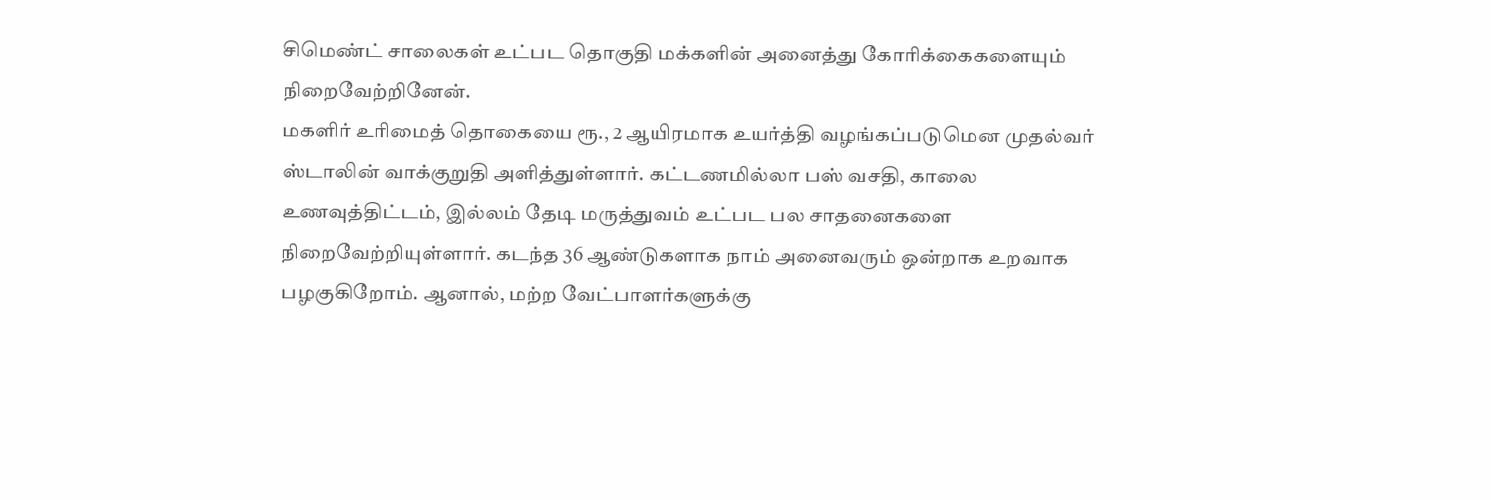சிமெண்ட் சாலைகள் உட்பட தொகுதி மக்களின் அனைத்து கோரிக்கைகளையும் நிறைவேற்றினேன்.
மகளிர் உரிமைத் தொகையை ரூ., 2 ஆயிரமாக உயர்த்தி வழங்கப்படுமென முதல்வர் ஸ்டாலின் வாக்குறுதி அளித்துள்ளார். கட்டணமில்லா பஸ் வசதி, காலை உணவுத்திட்டம், இல்லம் தேடி மருத்துவம் உட்பட பல சாதனைகளை நிறைவேற்றியுள்ளார். கடந்த 36 ஆண்டுகளாக நாம் அனைவரும் ஒன்றாக உறவாக பழகுகிறோம். ஆனால், மற்ற வேட்பாளர்களுக்கு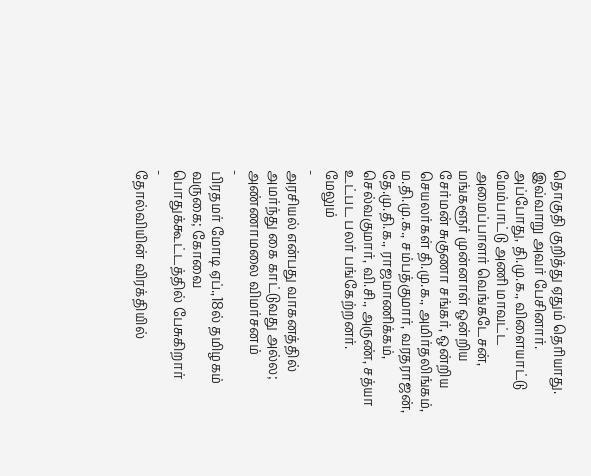தொகுதி குறித்து ஏதும் தெரியாது.
இவ்வாறு அவர் பேசினார்.
அப்போது, தி.மு.க., விளையாட்டு மேம்பாட்டு அணி மாவட்ட அமைப்பாளர் வெங்கடேசன், மங்களூர் முன்னாள் ஒன்றிய சேர்மன் சுகுணா சங்கர், ஒன்றிய செயலர்கள் தி.மு.க., அமிர்தலிங்கம், ம.தி.மு.க., சம்பத்குமார், வரதராஜன், தே.மு.தி.க., ராஜமாணிக்கம், செல்வகுமார், வி.சி., அருண், சத்யா உட்பட பலர் பங்கேற்றனர்.
மேலும்
-
அரசியல் என்பது வாகனத்தில் அமர்ந்து கை காட்டுவது அல்ல; அண்ணாமலை விமர்சனம்
-
பிரதமர் மோடி ஏப்.,18ல் தமிழகம் வருகை; கோவை பொதுக்கூட்டத்தில் பேசுகிறார்
-
தோல்வியின் விரக்தியில்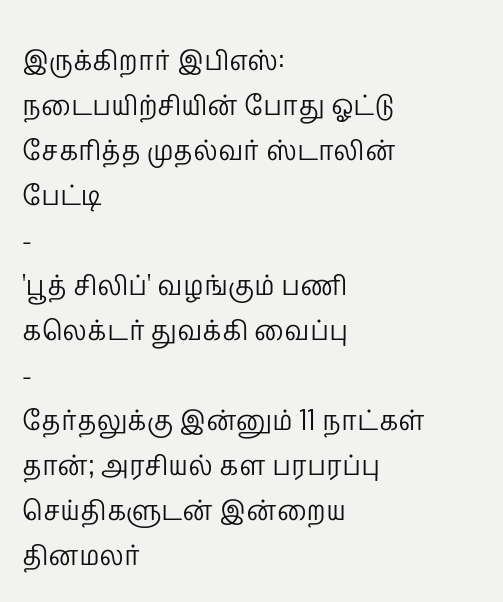இருக்கிறார் இபிஎஸ்: நடைபயிற்சியின் போது ஓட்டு சேகரித்த முதல்வர் ஸ்டாலின் பேட்டி
-
'பூத் சிலிப்' வழங்கும் பணி கலெக்டர் துவக்கி வைப்பு
-
தேர்தலுக்கு இன்னும் 11 நாட்கள் தான்; அரசியல் கள பரபரப்பு செய்திகளுடன் இன்றைய தினமலர்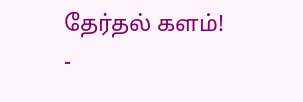தேர்தல் களம்!
-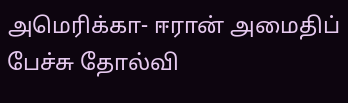அமெரிக்கா- ஈரான் அமைதிப் பேச்சு தோல்வி